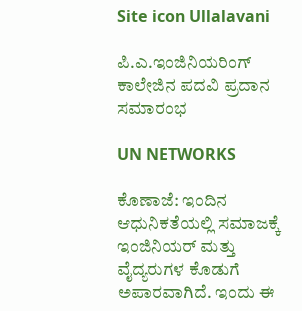Site icon Ullalavani

ಪಿ.ಎ.ಇಂಜಿನಿಯರಿಂಗ್ ಕಾಲೇಜಿನ ಪದವಿ ಪ್ರದಾನ ಸಮಾರಂಭ

UN NETWORKS

ಕೊಣಾಜೆ: ಇಂದಿನ ಆಧುನಿಕತೆಯಲ್ಲಿ ಸಮಾಜಕ್ಕೆ ಇಂಜಿನಿಯರ್ ಮತ್ತು ವೈದ್ಯರುಗಳ ಕೊಡುಗೆ ಅಪಾರವಾಗಿದೆ. ಇಂದು ಈ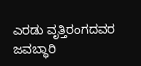ಎರಡು ವೃತ್ತಿರಂಗದವರ ಜವಬ್ಧಾರಿ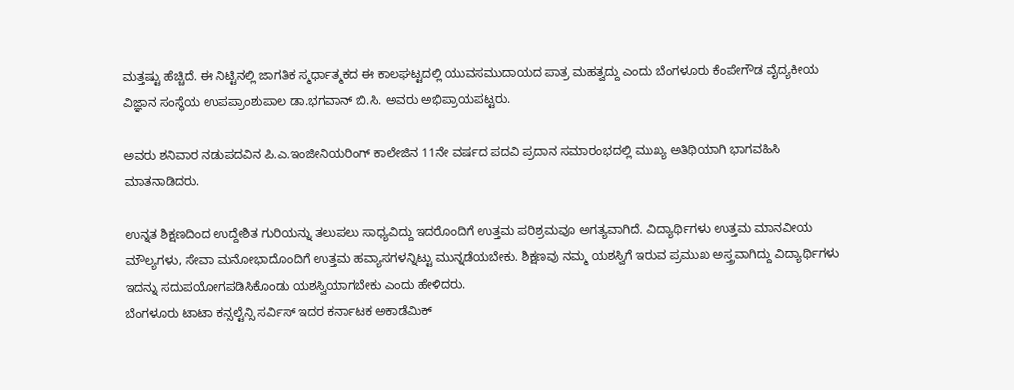ಮತ್ತಷ್ಟು ಹೆಚ್ಚಿದೆ. ಈ ನಿಟ್ಟಿನಲ್ಲಿ ಜಾಗತಿಕ ಸ್ಮರ್ಧಾತ್ಮಕದ ಈ ಕಾಲಘಟ್ಟದಲ್ಲಿ ಯುವಸಮುದಾಯದ ಪಾತ್ರ ಮಹತ್ವದ್ದು ಎಂದು ಬೆಂಗಳೂರು ಕೆಂಪೇಗೌಡ ವೈದ್ಯಕೀಯ ವಿಜ್ಞಾನ ಸಂಸ್ಥೆಯ ಉಪಪ್ರಾಂಶುಪಾಲ ಡಾ.ಭಗವಾನ್ ಬಿ.ಸಿ. ಅವರು ಅಭಿಪ್ರಾಯಪಟ್ಟರು.

ಅವರು ಶನಿವಾರ ನಡುಪದವಿನ ಪಿ.ಎ.ಇಂಜೀನಿಯರಿಂಗ್ ಕಾಲೇಜಿನ 11ನೇ ವರ್ಷದ ಪದವಿ ಪ್ರದಾನ ಸಮಾರಂಭದಲ್ಲಿ ಮುಖ್ಯ ಅತಿಥಿಯಾಗಿ ಭಾಗವಹಿಸಿ ಮಾತನಾಡಿದರು.

ಉನ್ನತ ಶಿಕ್ಷಣದಿಂದ ಉದ್ದೇಶಿತ ಗುರಿಯನ್ನು ತಲುಪಲು ಸಾಧ್ಯವಿದ್ದು ಇದರೊಂದಿಗೆ ಉತ್ತಮ ಪರಿಶ್ರಮವೂ ಅಗತ್ಯವಾಗಿದೆ. ವಿದ್ಯಾರ್ಥಿಗಳು ಉತ್ತಮ ಮಾನವೀಯ ಮೌಲ್ಯಗಳು, ಸೇವಾ ಮನೋಭಾದೊಂದಿಗೆ ಉತ್ತಮ ಹವ್ಯಾಸಗಳನ್ನಿಟ್ಟು ಮುನ್ನಡೆಯಬೇಕು. ಶಿಕ್ಷಣವು ನಮ್ಮ ಯಶಸ್ವಿಗೆ ಇರುವ ಪ್ರಮುಖ ಅಸ್ತ್ರವಾಗಿದ್ದು ವಿದ್ಯಾರ್ಥಿಗಳು ಇದನ್ನು ಸದುಪಯೋಗಪಡಿಸಿಕೊಂಡು ಯಶಸ್ವಿಯಾಗಬೇಕು ಎಂದು ಹೇಳಿದರು.
ಬೆಂಗಳೂರು ಟಾಟಾ ಕನ್ಸಲ್ಟೆನ್ಸಿ ಸರ್ವಿಸ್ ಇದರ ಕರ್ನಾಟಕ ಅಕಾಡೆಮಿಕ್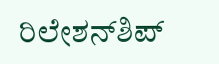ರಿಲೇಶನ್‍ಶಿಪ್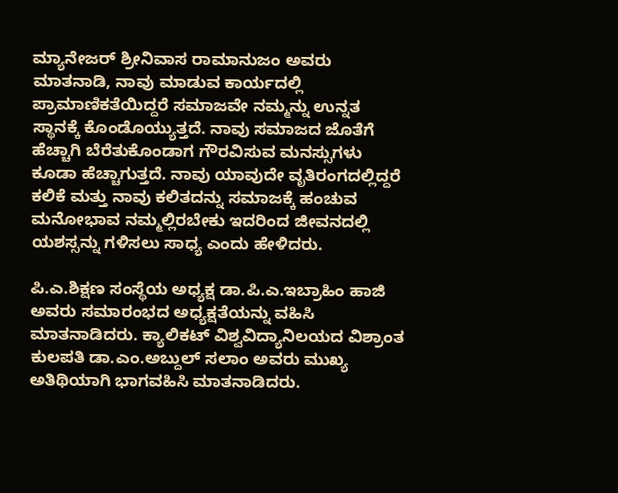ಮ್ಯಾನೇಜರ್ ಶ್ರೀನಿವಾಸ ರಾಮಾನುಜಂ ಅವರು ಮಾತನಾಡಿ, ನಾವು ಮಾಡುವ ಕಾರ್ಯದಲ್ಲಿ ಪ್ರಾಮಾಣಿಕತೆಯಿದ್ದರೆ ಸಮಾಜವೇ ನಮ್ಮನ್ನು ಉನ್ನತ ಸ್ಥಾನಕ್ಕೆ ಕೊಂಡೊಯ್ಯುತ್ತದೆ. ನಾವು ಸಮಾಜದ ಜೊತೆಗೆ ಹೆಚ್ಚಾಗಿ ಬೆರೆತುಕೊಂಡಾಗ ಗೌರವಿಸುವ ಮನಸ್ಸುಗಳು ಕೂಡಾ ಹೆಚ್ಚಾಗುತ್ತದೆ. ನಾವು ಯಾವುದೇ ವೃತಿರಂಗದಲ್ಲಿದ್ದರೆ ಕಲಿಕೆ ಮತ್ತು ನಾವು ಕಲಿತದನ್ನು ಸಮಾಜಕ್ಕೆ ಹಂಚುವ ಮನೋಭಾವ ನಮ್ಮಲ್ಲಿರಬೇಕು ಇದರಿಂದ ಜೀವನದಲ್ಲಿ ಯಶಸ್ಸನ್ನು ಗಳಿಸಲು ಸಾಧ್ಯ ಎಂದು ಹೇಳಿದರು.

ಪಿ.ಎ.ಶಿಕ್ಷಣ ಸಂಸ್ಥೆಯ ಅಧ್ಯಕ್ಷ ಡಾ.ಪಿ.ಎ.ಇಬ್ರಾಹಿಂ ಹಾಜಿ ಅವರು ಸಮಾರಂಭದ ಅಧ್ಯಕ್ಷತೆಯನ್ನು ವಹಿಸಿ ಮಾತನಾಡಿದರು. ಕ್ಯಾಲಿಕಟ್ ವಿಶ್ವವಿದ್ಯಾನಿಲಯದ ವಿಶ್ರಾಂತ ಕುಲಪತಿ ಡಾ.ಎಂ.ಅಬ್ದುಲ್ ಸಲಾಂ ಅವರು ಮುಖ್ಯ ಅತಿಥಿಯಾಗಿ ಭಾಗವಹಿಸಿ ಮಾತನಾಡಿದರು.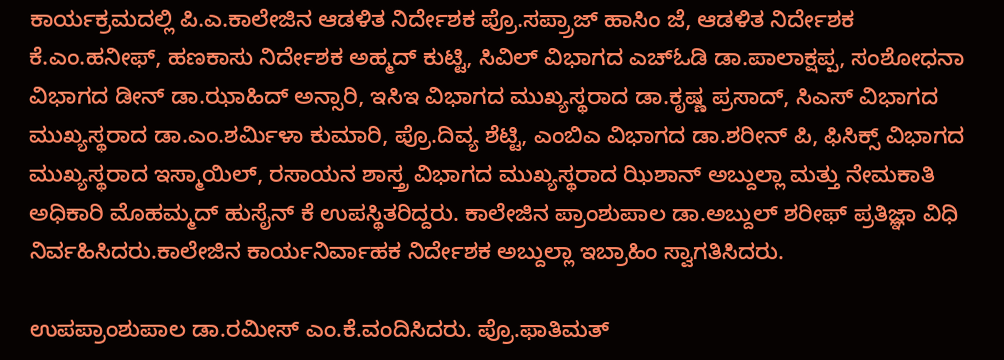ಕಾರ್ಯಕ್ರಮದಲ್ಲಿ ಪಿ.ಎ.ಕಾಲೇಜಿನ ಆಡಳಿತ ನಿರ್ದೇಶಕ ಪ್ರೊ.ಸಪ್ರ್ರಾಜ್ ಹಾಸಿಂ ಜೆ, ಆಡಳಿತ ನಿರ್ದೇಶಕ ಕೆ.ಎಂ.ಹನೀಫ್, ಹಣಕಾಸು ನಿರ್ದೇಶಕ ಅಹ್ಮದ್ ಕುಟ್ಟಿ, ಸಿವಿಲ್ ವಿಭಾಗದ ಎಚ್‍ಓಡಿ ಡಾ.ಪಾಲಾಕ್ಷಪ್ಪ, ಸಂಶೋಧನಾ ವಿಭಾಗದ ಡೀನ್ ಡಾ.ಝಾಹಿದ್ ಅನ್ಸಾರಿ, ಇಸಿಇ ವಿಭಾಗದ ಮುಖ್ಯಸ್ಥರಾದ ಡಾ.ಕೃಷ್ಣ ಪ್ರಸಾದ್, ಸಿಎಸ್ ವಿಭಾಗದ ಮುಖ್ಯಸ್ಥರಾದ ಡಾ.ಎಂ.ಶರ್ಮಿಳಾ ಕುಮಾರಿ, ಪ್ರೊ.ದಿವ್ಯ ಶೆಟ್ಟಿ, ಎಂಬಿಎ ವಿಭಾಗದ ಡಾ.ಶರೀನ್ ಪಿ, ಫಿಸಿಕ್ಸ್ ವಿಭಾಗದ ಮುಖ್ಯಸ್ಥರಾದ ಇಸ್ಮಾಯಿಲ್, ರಸಾಯನ ಶಾಸ್ತ್ರ ವಿಭಾಗದ ಮುಖ್ಯಸ್ಥರಾದ ಝಿಶಾನ್ ಅಬ್ದುಲ್ಲಾ ಮತ್ತು ನೇಮಕಾತಿ ಅಧಿಕಾರಿ ಮೊಹಮ್ಮದ್ ಹುಸೈನ್ ಕೆ ಉಪಸ್ಥಿತರಿದ್ದರು. ಕಾಲೇಜಿನ ಪ್ರಾಂಶುಪಾಲ ಡಾ.ಅಬ್ದುಲ್ ಶರೀಫ್ ಪ್ರತಿಜ್ಞಾ ವಿಧಿ ನಿರ್ವಹಿಸಿದರು.ಕಾಲೇಜಿನ ಕಾರ್ಯನಿರ್ವಾಹಕ ನಿರ್ದೇಶಕ ಅಬ್ದುಲ್ಲಾ ಇಬ್ರಾಹಿಂ ಸ್ವಾಗತಿಸಿದರು.

ಉಪಪ್ರಾಂಶುಪಾಲ ಡಾ.ರಮೀಸ್ ಎಂ.ಕೆ.ವಂದಿಸಿದರು. ಪ್ರೊ.ಫಾತಿಮತ್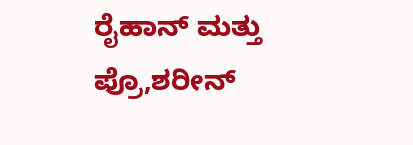ರೈಹಾನ್ ಮತ್ತು ಪ್ರೊ,ಶರೀನ್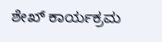ಶೇಖ್ ಕಾರ್ಯಕ್ರಮ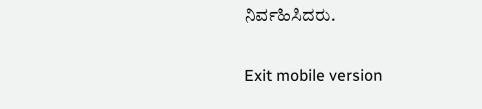ನಿರ್ವಹಿಸಿದರು.

Exit mobile version